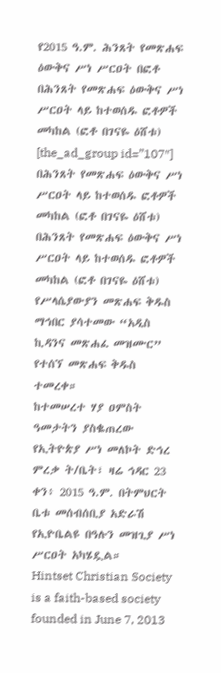የ2015 ዓ.ም. ሕንጸት የመጽሐፍ ዕውቅና ሥነ ሥርዐት በፎቶ
በሕንጸት የመጽሐፍ ዕውቅና ሥነ ሥርዐት ላይ ከተወሰዱ ፎቶዎች መካከል (ፎቶ በገናዬ ዕሸቱ)
[the_ad_group id=”107″]
በሕንጸት የመጽሐፍ ዕውቅና ሥነ ሥርዐት ላይ ከተወሰዱ ፎቶዎች መካከል (ፎቶ በገናዬ ዕሸቱ)
በሕንጸት የመጽሐፍ ዕውቅና ሥነ ሥርዐት ላይ ከተወሰዱ ፎቶዎች መካከል (ፎቶ በገናዬ ዕሸቱ)
የሥላሴያውያን መጽሐፍ ቅዱስ ማኅበር ያሳተመው “አዲስ ኪዳንና መጽሐፈ መዝሙር” የተሰኘ መጽሐፍ ቅዱስ ተመረቀ።
ከተመሠረተ ሃያ ዐምስት ዓመታትን ያስቈጠረው የኢትዮጵያ ሥነ መለኮት ድኅረ ምረቃ ት/ቤት፣ ዛሬ ኅዳር 23 ቀን፥ 2015 ዓ.ም. በትምህርት ቤቱ መሰብሰቢያ አድራሽ የኢዮቤልዩ በዓሉን መዝጊያ ሥነ ሥርዐት አካሄዷል።
Hintset Christian Society is a faith-based society founded in June 7, 2013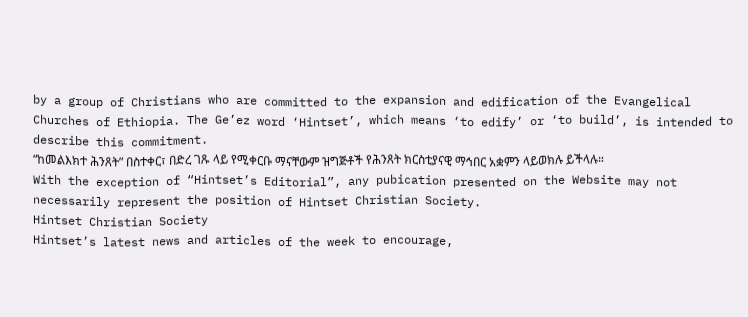by a group of Christians who are committed to the expansion and edification of the Evangelical Churches of Ethiopia. The Ge’ez word ‘Hintset’, which means ‘to edify’ or ‘to build’, is intended to describe this commitment.
“ከመልእክተ ሕንጸት” በስተቀር፣ በድረ ገጹ ላይ የሚቀርቡ ማናቸውም ዝግጅቶች የሕንጸት ክርስቲያናዊ ማኅበር አቋምን ላይወክሉ ይችላሉ።
With the exception of “Hintset’s Editorial”, any pubication presented on the Website may not necessarily represent the position of Hintset Christian Society.
Hintset Christian Society
Hintset’s latest news and articles of the week to encourage,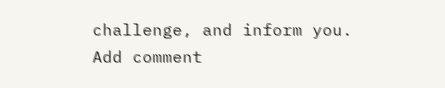challenge, and inform you.
Add comment